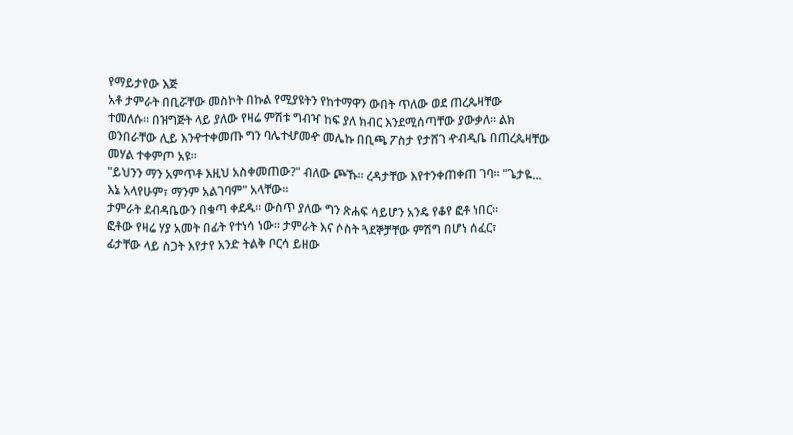የማይታየው እጅ
አቶ ታምራት በቢሯቸው መስኮት በኩል የሚያዩትን የከተማዋን ውበት ጥለው ወደ ጠረጴዛቸው
ተመለሱ። በዝግጅት ላይ ያለው የዛሬ ምሽቱ ግብዣ ከፍ ያለ ክብር እንደሚሰጣቸው ያውቃለ። ልክ
ወንበራቸው ሊይ እንዯተቀመጡ ግን ባሌተሇመዯ መሌኩ በቢጫ ፖስታ የታሸገ ዯብዲቤ በጠረጴዛቸው
መሃል ተቀምጦ አዩ።
"ይህንን ማን አምጥቶ እዚህ አስቀመጠው?" ብለው ጮኹ። ረዳታቸው እየተንቀጠቀጠ ገባ። "ጌታዬ...
እኔ አላየሁም፣ ማንም አልገባም" አላቸው።
ታምራት ደብዳቤውን በቁጣ ቀደዱ። ውስጥ ያለው ግን ጽሐፍ ሳይሆን አንዴ የቆየ ፎቶ ነበር።
ፎቶው የዛሬ ሃያ አመት በፊት የተነሳ ነው። ታምራት እና ሶስት ጓደኞቻቸው ምሽግ በሆነ ሰፈር፣
ፊታቸው ላይ ስጋት እየታየ አንድ ትልቅ ቦርሳ ይዘው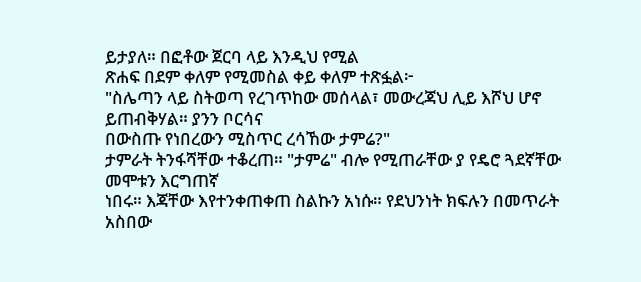ይታያለ። በፎቶው ጀርባ ላይ እንዲህ የሚል
ጽሐፍ በደም ቀለም የሚመስል ቀይ ቀለም ተጽፏል፦
"ስሌጣን ላይ ስትወጣ የረገጥከው መሰላል፣ መውረጃህ ሊይ እሾህ ሆኖ ይጠብቅሃል። ያንን ቦርሳና
በውስጡ የነበረውን ሚስጥር ረሳኸው ታምሬ?"
ታምራት ትንፋሻቸው ተቆረጠ። "ታምሬ" ብሎ የሚጠራቸው ያ የዴሮ ጓደኛቸው መሞቱን እርግጠኛ
ነበሩ። እጃቸው እየተንቀጠቀጠ ስልኩን አነሱ። የደህንነት ክፍሉን በመጥራት አስበው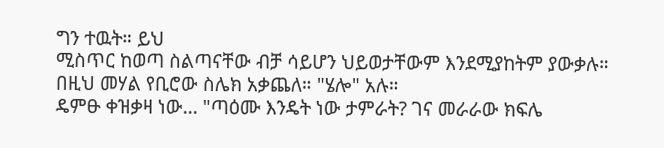ግን ተዉት። ይህ
ሚስጥር ከወጣ ስልጣናቸው ብቻ ሳይሆን ህይወታቸውም እንደሚያከትም ያውቃሉ።
በዚህ መሃል የቢሮው ስሌክ አቃጨለ። "ሄሎ" አሉ።
ዴምፁ ቀዝቃዛ ነው... "ጣዕሙ እንዴት ነው ታምራት? ገና መራራው ክፍሌ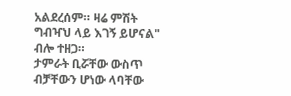አልደረሰም። ዛሬ ምሽት
ግብዣህ ላይ እገኝ ይሆናል" ብሎ ተዘጋ።
ታምራት ቢሯቸው ውስጥ ብቻቸውን ሆነው ላባቸው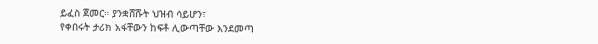ይፈስ ጀመር። ያንቋሸሹት ህዝብ ሳይሆን፣
የቀበሩት ታሪክ አፋቸውን ከፍቶ ሊውጣቸው እንደመጣ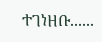ተገነዘቡ......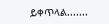ይቀጥላል.......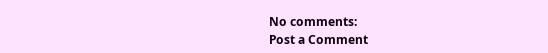No comments:
Post a Comment